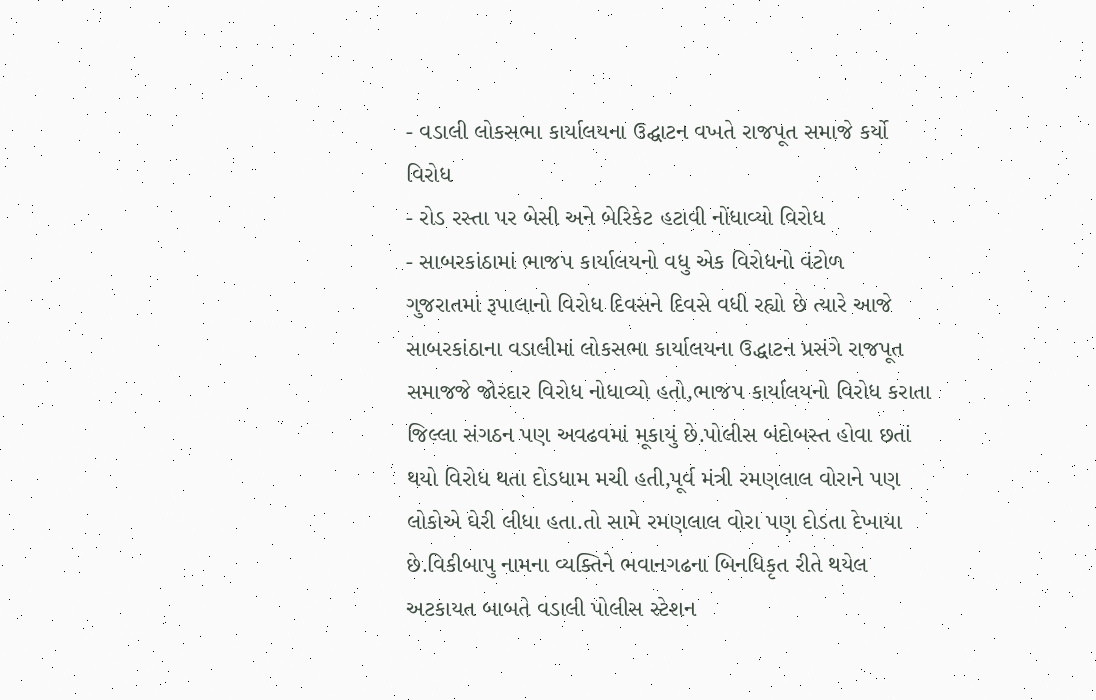- વડાલી લોકસભા કાર્યાલયના ઉદ્ઘાટન વખતે રાજપૂત સમાજે કર્યો વિરોધ
- રોડ રસ્તા પર બેસી અને બેરિકેટ હટાવી નોંધાવ્યો વિરોધ
- સાબરકાંઠામાં ભાજપ કાર્યાલયનો વધુ એક વિરોધનો વંટોળ
ગુજરાતમાં રૂપાલાનો વિરોધ દિવસને દિવસે વધી રહ્યો છે ત્યારે આજે સાબરકાંઠાના વડાલીમાં લોકસભા કાર્યાલયના ઉદ્ધાટન પ્રસંગે રાજપૂત સમાજજે જોરદાર વિરોધ નોધાવ્યો હતો,ભાજપ કાર્યાલયનો વિરોધ કરાતા જિલ્લા સંગઠન પણ અવઢવમાં મૂકાયું છે.પોલીસ બંદોબસ્ત હોવા છતાં થયો વિરોધ થતા દોડધામ મચી હતી,પૂર્વ મંત્રી રમણલાલ વોરાને પણ લોકોએ ઘેરી લીધા હતા.તો સામે રમણલાલ વોરા પણ દોડતા દેખાયા છે.વિકીબાપુ નામના વ્યક્તિને ભવાનગઢના બિનધિકૃત રીતે થયેલ અટકાયત બાબતે વડાલી પોલીસ સ્ટેશન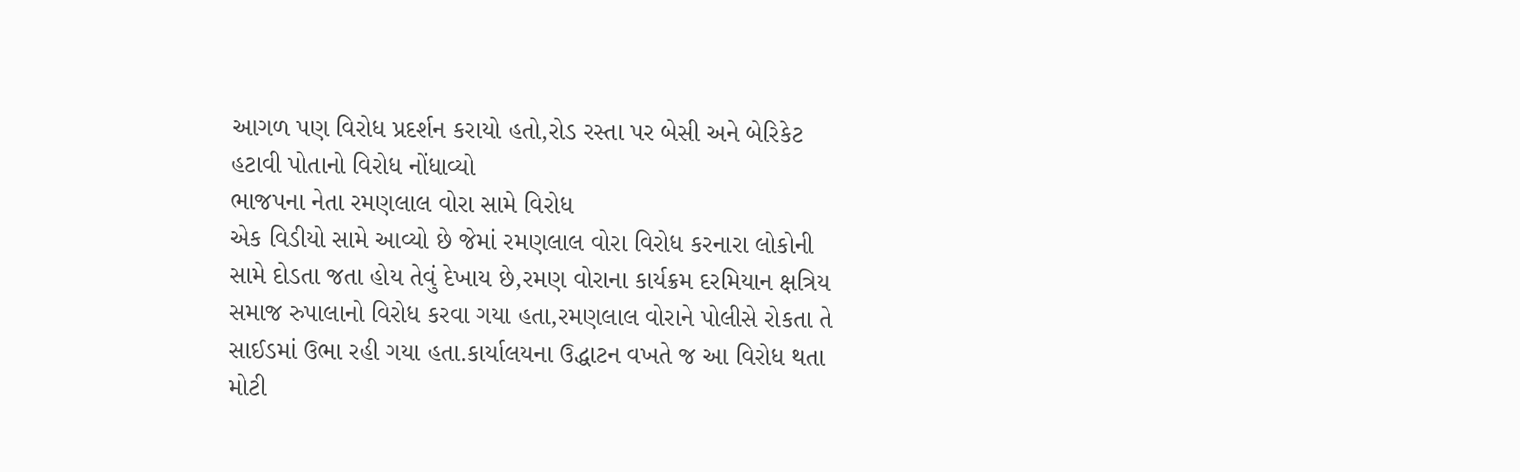આગળ પણ વિરોધ પ્રદર્શન કરાયો હતો,રોડ રસ્તા પર બેસી અને બેરિકેટ હટાવી પોતાનો વિરોધ નોંધાવ્યો
ભાજપના નેતા રમણલાલ વોરા સામે વિરોધ
એક વિડીયો સામે આવ્યો છે જેમાં રમણલાલ વોરા વિરોધ કરનારા લોકોની સામે દોડતા જતા હોય તેવું દેખાય છે,રમણ વોરાના કાર્યક્રમ દરમિયાન ક્ષત્રિય સમાજ રુપાલાનો વિરોધ કરવા ગયા હતા,રમણલાલ વોરાને પોલીસે રોકતા તે સાઈડમાં ઉભા રહી ગયા હતા.કાર્યાલયના ઉદ્ધાટન વખતે જ આ વિરોધ થતા મોટી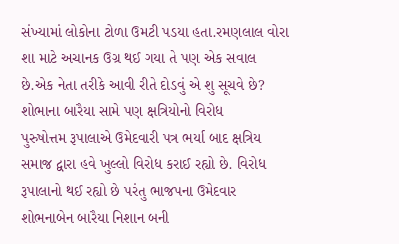સંખ્યામાં લોકોના ટોળા ઉમટી પડયા હતા.રમણલાલ વોરા શા માટે અચાનક ઉગ્ર થઈ ગયા તે પણ એક સવાલ છે.એક નેતા તરીકે આવી રીતે દોડવું એ શુ સૂચવે છે?
શોભાના બારૈયા સામે પણ ક્ષત્રિયોનો વિરોધ
પુરુષોત્તમ રૂપાલાએ ઉમેદવારી પત્ર ભર્યા બાદ ક્ષત્રિય સમાજ દ્વારા હવે ખુલ્લો વિરોધ કરાઈ રહ્યો છે. વિરોધ રૂપાલાનો થઈ રહ્યો છે પરંતુ ભાજપના ઉમેદવાર શોભનાબેન બારૈયા નિશાન બની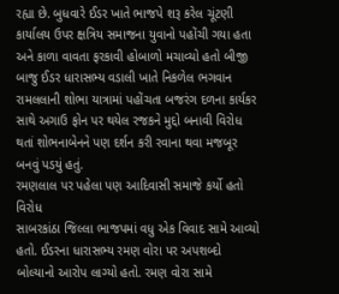રહ્યા છે. બુધવારે ઈડર ખાતે ભાજપે શરૂ કરેલ ચૂંટણી કાર્યાલય ઉપર ક્ષત્રિય સમાજના યુવાનો પહોંચી ગયા હતા અને કાળા વાવતા ફરકાવી હોબાળો મચાવ્યો હતો બીજી બાજુ ઈડર ધારાસભ્ય વડાલી ખાતે નિકળેલ ભગવાન રામલલાની શોભા યાત્રામાં પહોંચતા બજરંગ દળના કાર્યકર સાથે અગાઉ ફોન પર થયેલ રજકને મુદ્દો બનાવી વિરોધ થતાં શોભનાબેનને પણ દર્શન કરી રવાના થવા મજબૂર બનવું પડયું હતું.
રમણલાલ પર પહેલા પણ આદિવાસી સમાજે કર્યો હતો વિરોધ
સાબરકાંઠા જિલ્લા ભાજપમાં વધુ એક વિવાદ સામે આવ્યો હતો. ઈડરના ધારાસભ્ય રમણ વોરા પર અપશબ્દો બોલ્યાનો આરોપ લાગ્યો હતો. રમણ વોરા સામે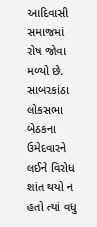આદિવાસી સમાજમાં રોષ જોવા મળ્યો છે. સાબરકાંઠા લોકસભા બેઠકના ઉમેદવારને લઈને વિરોધ શાંત થયો ન હતો ત્યાં વધુ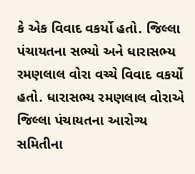કે એક વિવાદ વકર્યો હતો. જિલ્લા પંચાયતના સભ્યો અને ધારાસભ્ય રમણલાલ વોરા વચ્ચે વિવાદ વકર્યો હતો. ધારાસભ્ય રમણલાલ વોરાએ જિલ્લા પંચાયતના આરોગ્ય સમિતીના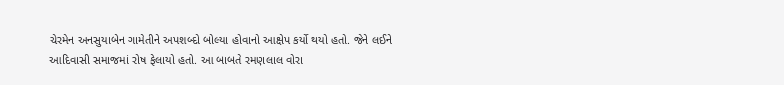ચેરમેન અનસુયાબેન ગામેતીને અપશબ્દો બોલ્યા હોવાનો આક્ષેપ કર્યો થયો હતો. જેને લઈને આદિવાસી સમાજમાં રોષ ફેલાયો હતો. આ બાબતે રમણલાલ વોરા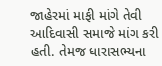જાહેરમાં માફી માંગે તેવી આદિવાસી સમાજે માંગ કરી હતી. તેમજ ધારાસભ્યના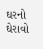ઘરનો ઘેરાવો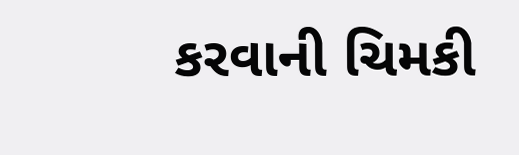કરવાની ચિમકી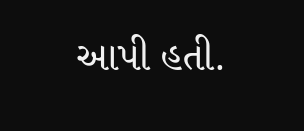આપી હતી.